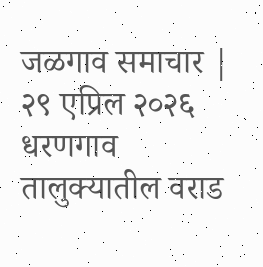जळगाव समाचार | २९ एप्रिल २०२६
धरणगाव तालुक्यातील वराड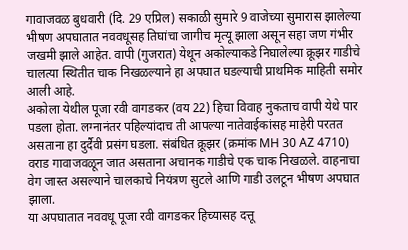गावाजवळ बुधवारी (दि. 29 एप्रिल) सकाळी सुमारे 9 वाजेच्या सुमारास झालेल्या भीषण अपघातात नववधूसह तिघांचा जागीच मृत्यू झाला असून सहा जण गंभीर जखमी झाले आहेत. वापी (गुजरात) येथून अकोल्याकडे निघालेल्या क्रूझर गाडीचे चालत्या स्थितीत चाक निखळल्याने हा अपघात घडल्याची प्राथमिक माहिती समोर आली आहे.
अकोला येथील पूजा रवी वागडकर (वय 22) हिचा विवाह नुकताच वापी येथे पार पडला होता. लग्नानंतर पहिल्यांदाच ती आपल्या नातेवाईकांसह माहेरी परतत असताना हा दुर्दैवी प्रसंग घडला. संबंधित क्रूझर (क्रमांक MH 30 AZ 4710) वराड गावाजवळून जात असताना अचानक गाडीचे एक चाक निखळले. वाहनाचा वेग जास्त असल्याने चालकाचे नियंत्रण सुटले आणि गाडी उलटून भीषण अपघात झाला.
या अपघातात नववधू पूजा रवी वागडकर हिच्यासह दत्तू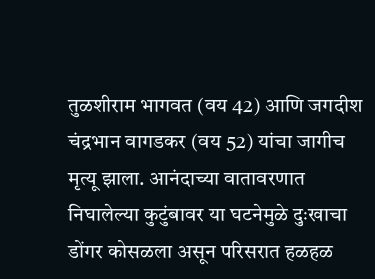तुळशीराम भागवत (वय 42) आणि जगदीश चंद्रभान वागडकर (वय 52) यांचा जागीच मृत्यू झाला. आनंदाच्या वातावरणात निघालेल्या कुटुंबावर या घटनेमुळे दुःखाचा डोंगर कोसळला असून परिसरात हळहळ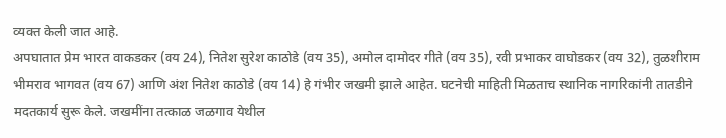व्यक्त केली जात आहे.
अपघातात प्रेम भारत वाकडकर (वय 24), नितेश सुरेश काठोडे (वय 35), अमोल दामोदर गीते (वय 35), रवी प्रभाकर वाघोडकर (वय 32), तुळशीराम भीमराव भागवत (वय 67) आणि अंश नितेश काठोडे (वय 14) हे गंभीर जखमी झाले आहेत. घटनेची माहिती मिळताच स्थानिक नागरिकांनी तातडीने मदतकार्य सुरू केले. जखमींना तत्काळ जळगाव येथील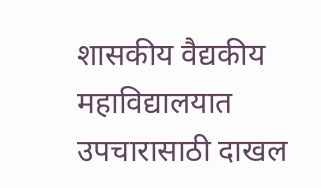शासकीय वैद्यकीय महाविद्यालयात उपचारासाठी दाखल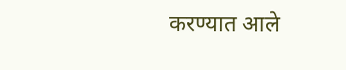करण्यात आले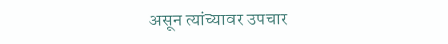असून त्यांच्यावर उपचार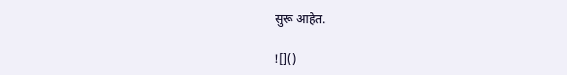सुरू आहेत.

![]()